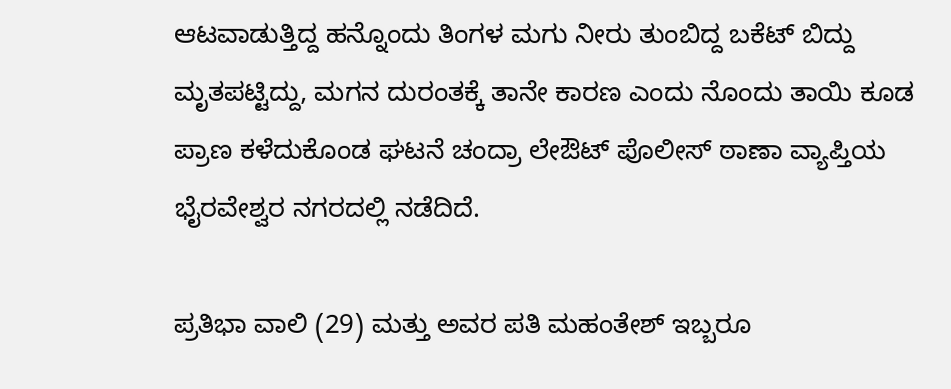ಆಟವಾಡುತ್ತಿದ್ದ ಹನ್ನೊಂದು ತಿಂಗಳ ಮಗು ನೀರು ತುಂಬಿದ್ದ ಬಕೆಟ್ ಬಿದ್ದು ಮೃತಪಟ್ಟಿದ್ದು, ಮಗನ ದುರಂತಕ್ಕೆ ತಾನೇ ಕಾರಣ ಎಂದು ನೊಂದು ತಾಯಿ ಕೂಡ ಪ್ರಾಣ ಕಳೆದುಕೊಂಡ ಘಟನೆ ಚಂದ್ರಾ ಲೇಔಟ್ ಪೊಲೀಸ್ ಠಾಣಾ ವ್ಯಾಪ್ತಿಯ ಭೈರವೇಶ್ವರ ನಗರದಲ್ಲಿ ನಡೆದಿದೆ.

ಪ್ರತಿಭಾ ವಾಲಿ (29) ಮತ್ತು ಅವರ ಪತಿ ಮಹಂತೇಶ್ ಇಬ್ಬರೂ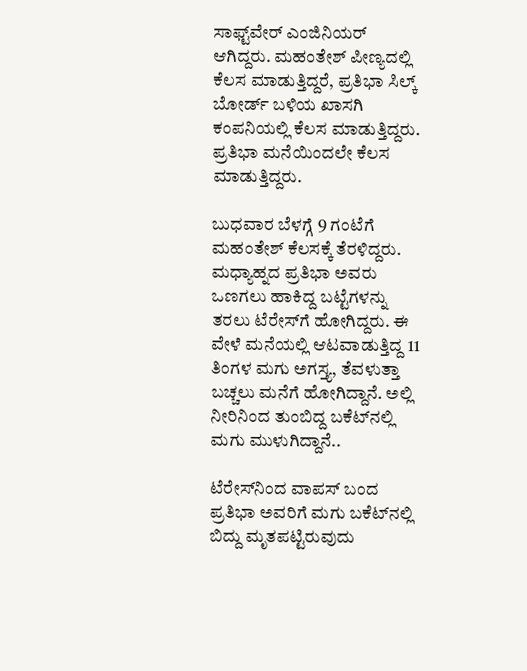ಸಾಫ್ಟ್‌ವೇರ್ ಎಂಜಿನಿಯರ್ ಆಗಿದ್ದರು. ಮಹಂತೇಶ್ ಪೀಣ್ಯದಲ್ಲಿ ಕೆಲಸ ಮಾಡುತ್ತಿದ್ದರೆ, ಪ್ರತಿಭಾ ಸಿಲ್ಕ್ ಬೋರ್ಡ್ ಬಳಿಯ ಖಾಸಗಿ ಕಂಪನಿಯಲ್ಲಿ ಕೆಲಸ ಮಾಡುತ್ತಿದ್ದರು. ಪ್ರತಿಭಾ ಮನೆಯಿಂದಲೇ ಕೆಲಸ ಮಾಡುತ್ತಿದ್ದರು.

ಬುಧವಾರ ಬೆಳಗ್ಗೆ 9 ಗಂಟೆಗೆ ಮಹಂತೇಶ್ ಕೆಲಸಕ್ಕೆ ತೆರಳಿದ್ದರು. ಮಧ್ಯಾಹ್ನದ ಪ್ರತಿಭಾ ಅವರು ಒಣಗಲು ಹಾಕಿದ್ದ ಬಟ್ಟೆಗಳನ್ನು ತರಲು ಟೆರೇಸ್‌ಗೆ ಹೋಗಿದ್ದರು. ಈ ವೇಳೆ ಮನೆಯಲ್ಲಿ ಆಟವಾಡುತ್ತಿದ್ದ 11 ತಿಂಗಳ ಮಗು ಅಗಸ್ತ್ಯ, ತೆವಳುತ್ತಾ ಬಚ್ಚಲು ಮನೆಗೆ ಹೋಗಿದ್ದಾನೆ. ಅಲ್ಲಿ ನೀರಿನಿಂದ ತುಂಬಿದ್ದ ಬಕೆಟ್‌ನಲ್ಲಿ ಮಗು ಮುಳುಗಿದ್ದಾನೆ..

ಟೆರೇಸ್‌ನಿಂದ ವಾಪಸ್ ಬಂದ ಪ್ರತಿಭಾ ಅವರಿಗೆ ಮಗು ಬಕೆಟ್‌ನಲ್ಲಿ ಬಿದ್ದು ಮೃತಪಟ್ಟಿರುವುದು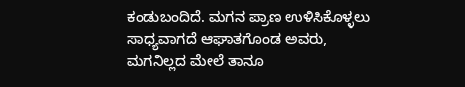ಕಂಡುಬಂದಿದೆ. ಮಗನ ಪ್ರಾಣ ಉಳಿಸಿಕೊಳ್ಳಲು ಸಾಧ್ಯವಾಗದೆ ಆಘಾತಗೊಂಡ ಅವರು, ಮಗನಿಲ್ಲದ ಮೇಲೆ ತಾನೂ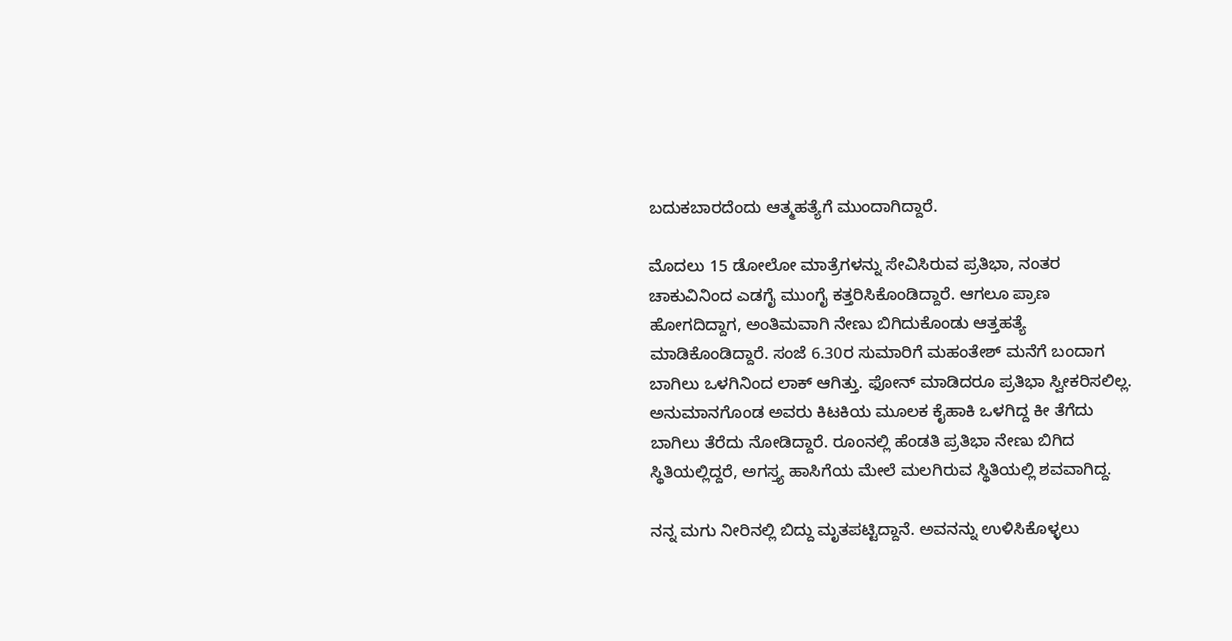ಬದುಕಬಾರದೆಂದು ಆತ್ಮಹತ್ಯೆಗೆ ಮುಂದಾಗಿದ್ದಾರೆ.

ಮೊದಲು 15 ಡೋಲೋ ಮಾತ್ರೆಗಳನ್ನು ಸೇವಿಸಿರುವ ಪ್ರತಿಭಾ, ನಂತರ ಚಾಕುವಿನಿಂದ ಎಡಗೈ ಮುಂಗೈ ಕತ್ತರಿಸಿಕೊಂಡಿದ್ದಾರೆ. ಆಗಲೂ ಪ್ರಾಣ ಹೋಗದಿದ್ದಾಗ, ಅಂತಿಮವಾಗಿ ನೇಣು ಬಿಗಿದುಕೊಂಡು ಆತ್ತಹತ್ಯೆ ಮಾಡಿಕೊಂಡಿದ್ದಾರೆ. ಸಂಜೆ 6.30ರ ಸುಮಾರಿಗೆ ಮಹಂತೇಶ್ ಮನೆಗೆ ಬಂದಾಗ ಬಾಗಿಲು ಒಳಗಿನಿಂದ ಲಾಕ್ ಆಗಿತ್ತು. ಫೋನ್ ಮಾಡಿದರೂ ಪ್ರತಿಭಾ ಸ್ವೀಕರಿಸಲಿಲ್ಲ. ಅನುಮಾನಗೊಂಡ ಅವರು ಕಿಟಕಿಯ ಮೂಲಕ ಕೈಹಾಕಿ ಒಳಗಿದ್ದ ಕೀ ತೆಗೆದು ಬಾಗಿಲು ತೆರೆದು ನೋಡಿದ್ದಾರೆ. ರೂಂನಲ್ಲಿ ಹೆಂಡತಿ ಪ್ರತಿಭಾ ನೇಣು ಬಿಗಿದ ಸ್ಥಿತಿಯಲ್ಲಿದ್ದರೆ, ಅಗಸ್ತ್ಯ ಹಾಸಿಗೆಯ ಮೇಲೆ ಮಲಗಿರುವ ಸ್ಥಿತಿಯಲ್ಲಿ ಶವವಾಗಿದ್ದ.

ನನ್ನ ಮಗು ನೀರಿನಲ್ಲಿ ಬಿದ್ದು ಮೃತಪಟ್ಟಿದ್ದಾನೆ. ಅವನನ್ನು ಉಳಿಸಿಕೊಳ್ಳಲು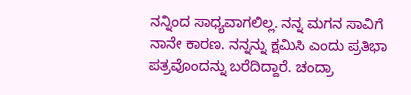ನನ್ನಿಂದ ಸಾಧ್ಯವಾಗಲಿಲ್ಲ. ನನ್ನ ಮಗನ ಸಾವಿಗೆ ನಾನೇ ಕಾರಣ. ನನ್ನನ್ನು ಕ್ಷಮಿಸಿ ಎಂದು ಪ್ರತಿಭಾ ಪತ್ರವೊಂದನ್ನು ಬರೆದಿದ್ದಾರೆ. ಚಂದ್ರಾ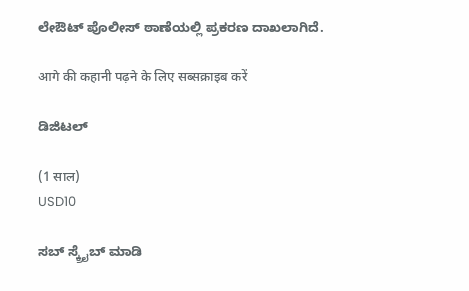ಲೇಔಟ್ ಪೊಲೀಸ್ ಠಾಣೆಯಲ್ಲಿ ಪ್ರಕರಣ ದಾಖಲಾಗಿದೆ.

आगे की कहानी पढ़ने के लिए सब्सक्राइब करें

ಡಿಜಿಟಲ್

(1 साल)
USD10

ಸಬ್ ಸ್ಕ್ರೈಬ್ ಮಾಡಿ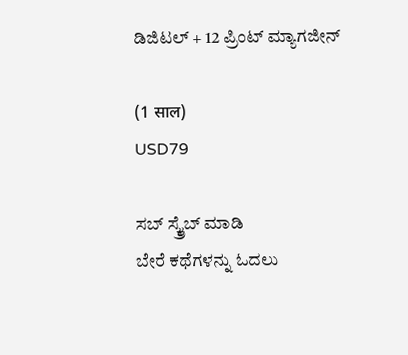ಡಿಜಿಟಲ್ + 12 ಪ್ರಿಂಟ್ ಮ್ಯಾಗಜೀನ್

(1 साल)
USD79

ಸಬ್ ಸ್ಕ್ರೈಬ್ ಮಾಡಿ
ಬೇರೆ ಕಥೆಗಳನ್ನು ಓದಲು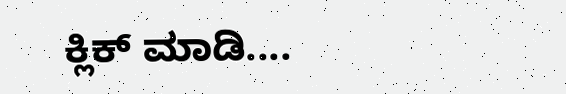ಕ್ಲಿಕ್ ಮಾಡಿ....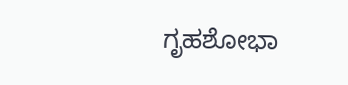ಗೃಹಶೋಭಾ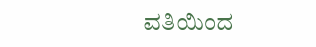ವತಿಯಿಂದ